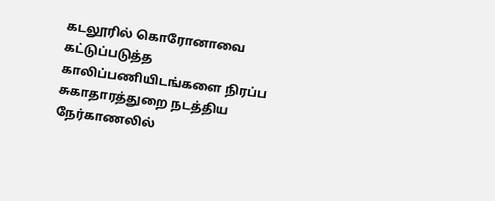கடலூரில் கொரோனாவை கட்டுப்படுத்த காலிப்பணியிடங்களை நிரப்ப சுகாதாரத்துறை நடத்திய நேர்காணலில்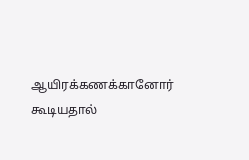ஆயிரக்கணக்கானோர் கூடியதால்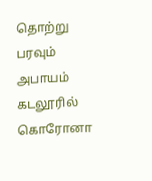தொற்று பரவும் அபாயம்
கடலூரில் கொரோனா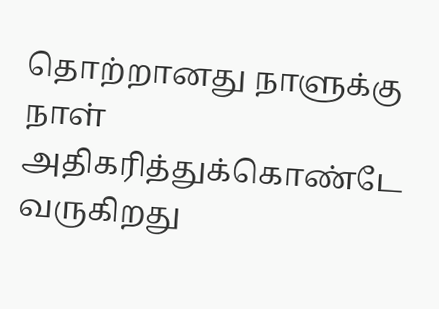தொற்றானது நாளுக்கு நாள் அதிகரித்துக்கொண்டே வருகிறது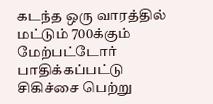கடந்த ஒரு வாரத்தில் மட்டும் 700க்கும் மேற்பட்டோர் பாதிக்கப்பட்டு சிகிச்சை பெற்று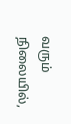வரும் நிலையில்,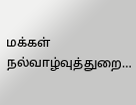மக்கள் நல்வாழ்வுத்துறை…